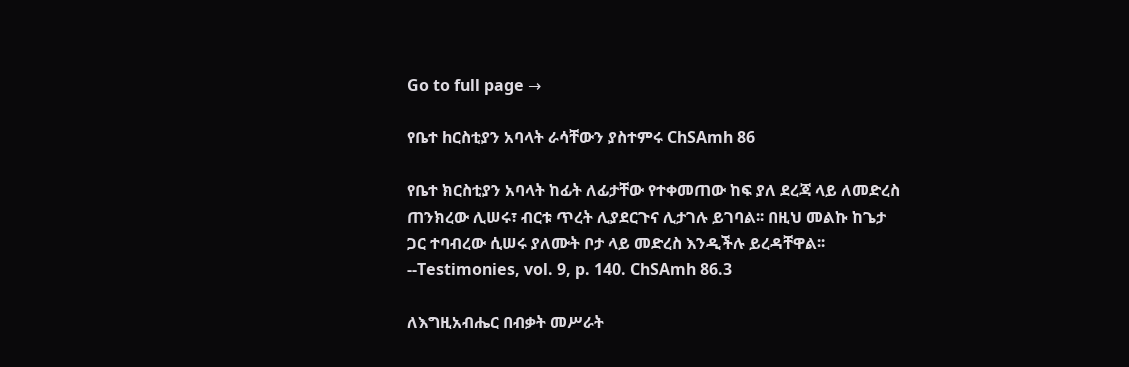Go to full page →

የቤተ hርስቲያን አባላት ራሳቸውን ያስተምሩ ChSAmh 86

የቤተ ክርስቲያን አባላት ከፊት ለፊታቸው የተቀመጠው ከፍ ያለ ደረጃ ላይ ለመድረስ ጠንክረው ሊሠሩ፣ ብርቱ ጥረት ሊያደርጉና ሊታገሉ ይገባል፡፡ በዚህ መልኩ ከጌታ ጋር ተባብረው ሲሠሩ ያለሙት ቦታ ላይ መድረስ እንዲችሉ ይረዳቸዋል፡፡ --Testimonies, vol. 9, p. 140. ChSAmh 86.3

ለእግዚአብሔር በብቃት መሥራት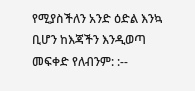የሚያስችለን አንድ ዕድል እንኳ ቢሆን ከእጃችን እንዲወጣ መፍቀድ የለብንም: :--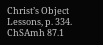Christ’s Object Lessons, p. 334. ChSAmh 87.1